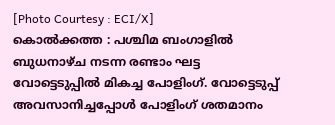[Photo Courtesy : ECI/X]
കൊൽക്കത്ത : പശ്ചിമ ബംഗാളിൽ ബുധനാഴ്ച നടന്ന രണ്ടാം ഘട്ട വോട്ടെടുപ്പിൽ മികച്ച പോളിംഗ്. വോട്ടെടുപ്പ് അവസാനിച്ചപ്പോൾ പോളിംഗ് ശതമാനം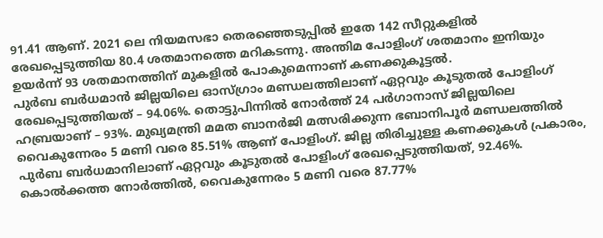91.41 ആണ്. 2021 ലെ നിയമസഭാ തെരഞ്ഞെടുപ്പിൽ ഇതേ 142 സീറ്റുകളിൽ രേഖപ്പെടുത്തിയ 80.4 ശതമാനത്തെ മറികടന്നു. അന്തിമ പോളിംഗ് ശതമാനം ഇനിയും ഉയർന്ന് 93 ശതമാനത്തിന് മുകളിൽ പോകുമെന്നാണ് കണക്കുകൂട്ടൽ.
പുർബ ബർധമാൻ ജില്ലയിലെ ഓസ്ഗ്രാം മണ്ഡലത്തിലാണ് ഏറ്റവും കൂടുതൽ പോളിംഗ് രേഖപ്പെടുത്തിയത് – 94.06%. തൊട്ടുപിന്നിൽ നോർത്ത് 24 പർഗാനാസ് ജില്ലയിലെ ഹബ്രയാണ് – 93%. മുഖ്യമന്ത്രി മമത ബാനർജി മത്സരിക്കുന്ന ഭബാനിപൂർ മണ്ഡലത്തിൽ വൈകുന്നേരം 5 മണി വരെ 85.51% ആണ് പോളിംഗ്. ജില്ല തിരിച്ചുള്ള കണക്കുകൾ പ്രകാരം, പുർബ ബർധമാനിലാണ് ഏറ്റവും കൂടുതൽ പോളിംഗ് രേഖപ്പെടുത്തിയത്, 92.46%. കൊൽക്കത്ത നോർത്തിൽ, വൈകുന്നേരം 5 മണി വരെ 87.77%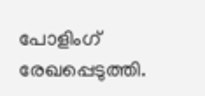പോളിംഗ് രേഖപ്പെടുത്തി.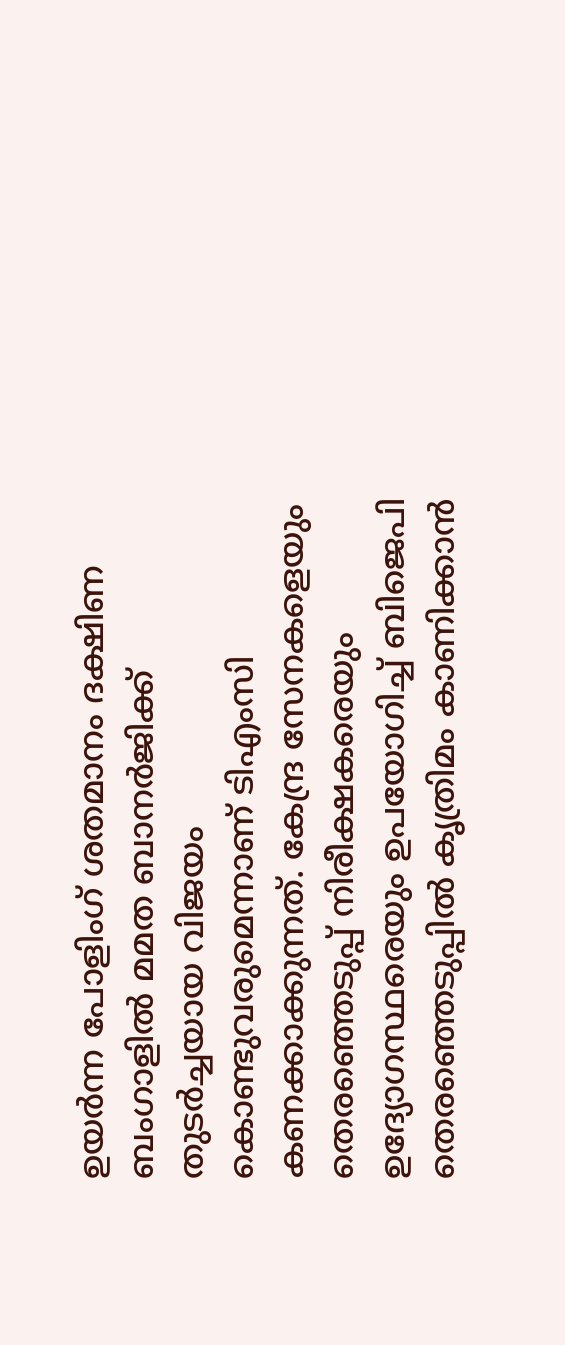ഉയർന്ന പോളിംഗ് ശതമാനം ദക്ഷിണ ബംഗാളിൽ മമത ബാനർജിക്ക് തുടർച്ചയായ വിജയം കൊണ്ടുവരുമെന്നാണ് ടിഎംസി കണക്കാക്കുന്നത്. കേന്ദ്ര സേനകളെയും തെരഞ്ഞെടുപ്പ് നിരീക്ഷകരെയും ഉദ്യോഗസ്ഥരെയും ഉപയോഗിച്ച് ബിജെപി തെരഞ്ഞെടുപ്പിൽ കൃത്രിമം കാണിക്കാൻ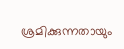ശ്രമിക്കുന്നതായും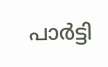പാർട്ടി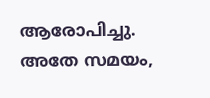ആരോപിച്ചു. അതേ സമയം,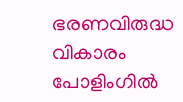ഭരണവിരുദ്ധ വികാരം പോളിംഗിൽ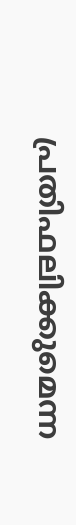പ്രതിഫലിക്കുമെന്ന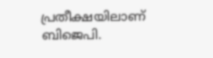പ്രതീക്ഷയിലാണ് ബിജെപി.